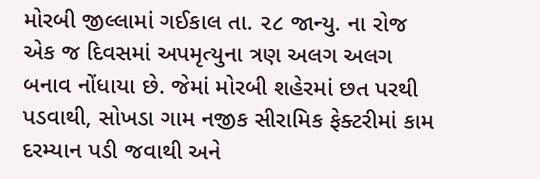મોરબી જીલ્લામાં ગઈકાલ તા. ૨૮ જાન્યુ. ના રોજ એક જ દિવસમાં અપમૃત્યુના ત્રણ અલગ અલગ બનાવ નોંધાયા છે. જેમાં મોરબી શહેરમાં છત પરથી પડવાથી, સોખડા ગામ નજીક સીરામિક ફેક્ટરીમાં કામ દરમ્યાન પડી જવાથી અને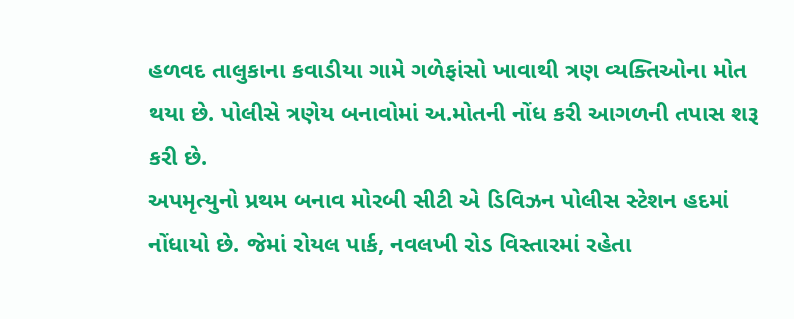હળવદ તાલુકાના કવાડીયા ગામે ગળેફાંસો ખાવાથી ત્રણ વ્યક્તિઓના મોત થયા છે. પોલીસે ત્રણેય બનાવોમાં અ.મોતની નોંધ કરી આગળની તપાસ શરૂ કરી છે.
અપમૃત્યુનો પ્રથમ બનાવ મોરબી સીટી એ ડિવિઝન પોલીસ સ્ટેશન હદમાં નોંધાયો છે. જેમાં રોયલ પાર્ક, નવલખી રોડ વિસ્તારમાં રહેતા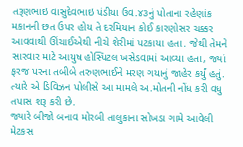તરૂણભાઇ વાસુદેવભાઇ પંડીયા ઉવ.૪૩નું પોતાના રહેણાંક મકાનની છત ઉપર હોય તે દરમિયાન કોઈ કારણોસર ચક્કર આવવાથી ઊંચાઈએથી નીચે શેરીમાં પટકાયા હતા. જેથી તેમને સારવાર માટે આયુષ હોસ્પિટલ ખસેડવામાં આવ્યા હતા, જ્યાં ફરજ પરના તબીબે તરુણભાઈને મરણ ગયાનું જાહેર કર્યું હતું. ત્યારે એ ડિવિઝન પોલીસે આ મામલે અ.મોતની નોંધ કરી વધુ તપાસ શરૂ કરી છે.
જ્યારે બીજો બનાવ મોરબી તાલુકાના સોખડા ગામે આવેલી મેટકસ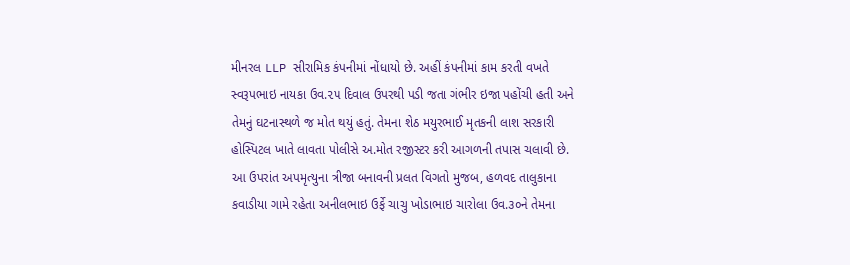મીનરલ LLP સીરામિક કંપનીમાં નોંધાયો છે. અહીં કંપનીમાં કામ કરતી વખતે સ્વરૂપભાઇ નાયકા ઉવ.૨૫ દિવાલ ઉપરથી પડી જતા ગંભીર ઇજા પહોંચી હતી અને તેમનું ઘટનાસ્થળે જ મોત થયું હતું. તેમના શેઠ મયુરભાઈ મૃતકની લાશ સરકારી હોસ્પિટલ ખાતે લાવતા પોલીસે અ.મોત રજીસ્ટર કરી આગળની તપાસ ચલાવી છે.
આ ઉપરાંત અપમૃત્યુના ત્રીજા બનાવની પ્રલત વિગતો મુજબ, હળવદ તાલુકાના કવાડીયા ગામે રહેતા અનીલભાઇ ઉર્ફે ચાચુ ખોડાભાઇ ચારોલા ઉવ.૩૦ને તેમના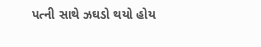પત્ની સાથે ઝઘડો થયો હોય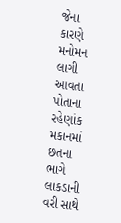જેના કારણે મનોમન લાગી આવતા પોતાના રહેણાંક મકાનમાં છતના ભાગે લાકડાની વરી સાથે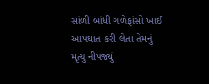સાંળી બાંધી ગળેફાંસો ખાઈ આપઘાત કરી લેતા તેમનું મૃત્યુ નીપજ્યું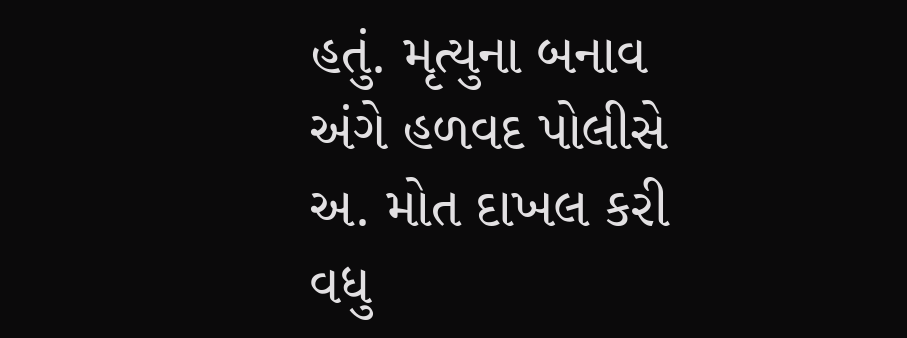હતું. મૃત્યુના બનાવ અંગે હળવદ પોલીસે અ. મોત દાખલ કરી વધુ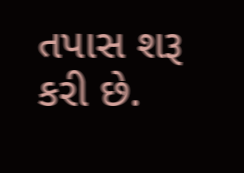તપાસ શરૂ કરી છે.